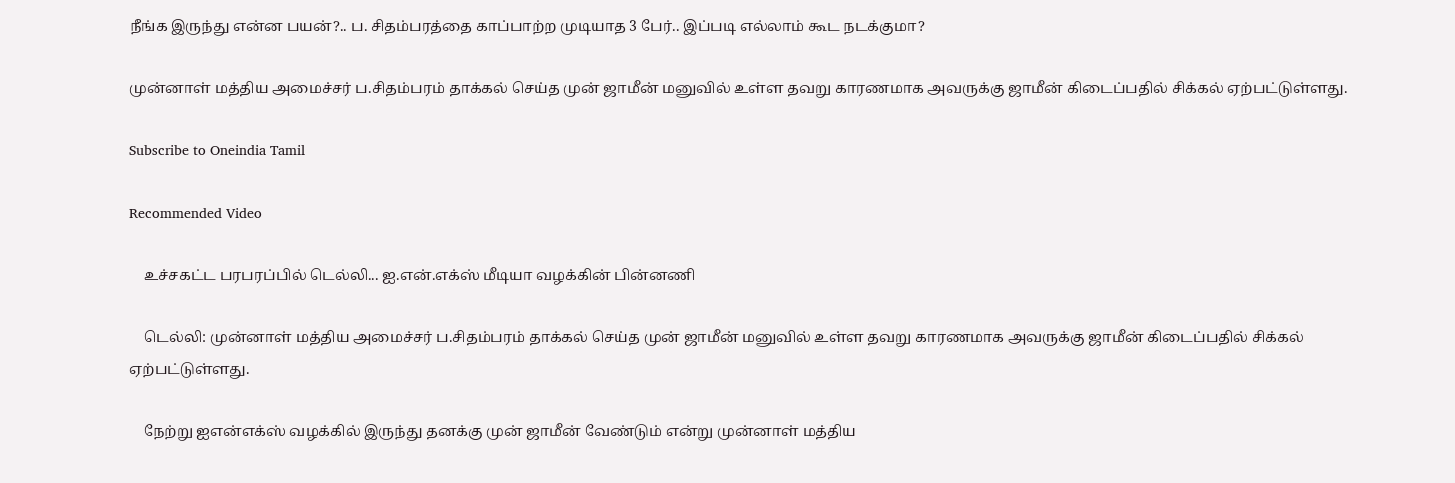நீங்க இருந்து என்ன பயன்?.. ப. சிதம்பரத்தை காப்பாற்ற முடியாத 3 பேர்.. இப்படி எல்லாம் கூட நடக்குமா?

முன்னாள் மத்திய அமைச்சர் ப.சிதம்பரம் தாக்கல் செய்த முன் ஜாமீன் மனுவில் உள்ள தவறு காரணமாக அவருக்கு ஜாமீன் கிடைப்பதில் சிக்கல் ஏற்பட்டுள்ளது.

Subscribe to Oneindia Tamil

Recommended Video

    உச்சகட்ட பரபரப்பில் டெல்லி... ஐ.என்.எக்ஸ் மீடியா வழக்கின் பின்னணி

    டெல்லி: முன்னாள் மத்திய அமைச்சர் ப.சிதம்பரம் தாக்கல் செய்த முன் ஜாமீன் மனுவில் உள்ள தவறு காரணமாக அவருக்கு ஜாமீன் கிடைப்பதில் சிக்கல் ஏற்பட்டுள்ளது.

    நேற்று ஐஎன்எக்ஸ் வழக்கில் இருந்து தனக்கு முன் ஜாமீன் வேண்டும் என்று முன்னாள் மத்திய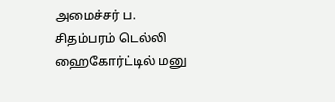அமைச்சர் ப. சிதம்பரம் டெல்லி ஹைகோர்ட்டில் மனு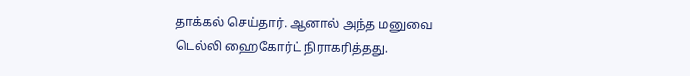தாக்கல் செய்தார். ஆனால் அந்த மனுவை டெல்லி ஹைகோர்ட் நிராகரித்தது.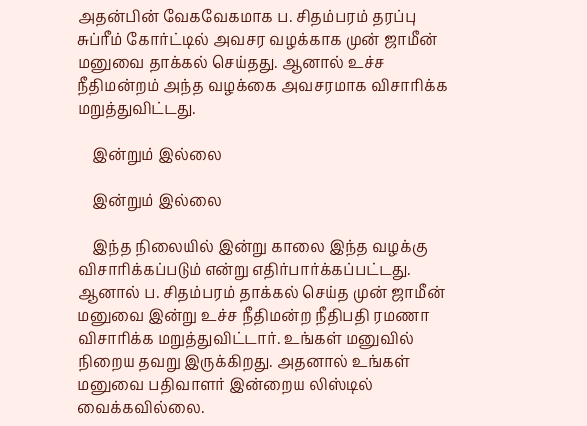அதன்பின் வேகவேகமாக ப. சிதம்பரம் தரப்பு சுப்ரீம் கோர்ட்டில் அவசர வழக்காக முன் ஜாமீன் மனுவை தாக்கல் செய்தது. ஆனால் உச்ச நீதிமன்றம் அந்த வழக்கை அவசரமாக விசாரிக்க மறுத்துவிட்டது.

    இன்றும் இல்லை

    இன்றும் இல்லை

    இந்த நிலையில் இன்று காலை இந்த வழக்கு விசாரிக்கப்படும் என்று எதிர்பார்க்கப்பட்டது. ஆனால் ப. சிதம்பரம் தாக்கல் செய்த முன் ஜாமீன் மனுவை இன்று உச்ச நீதிமன்ற நீதிபதி ரமணா விசாரிக்க மறுத்துவிட்டார். உங்கள் மனுவில் நிறைய தவறு இருக்கிறது. அதனால் உங்கள் மனுவை பதிவாளர் இன்றைய லிஸ்டில் வைக்கவில்லை.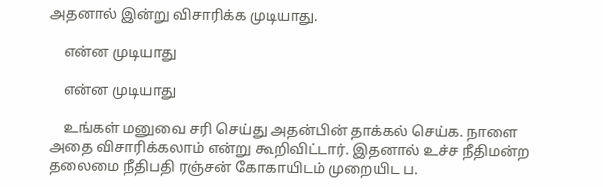அதனால் இன்று விசாரிக்க முடியாது.

    என்ன முடியாது

    என்ன முடியாது

    உங்கள் மனுவை சரி செய்து அதன்பின் தாக்கல் செய்க. நாளை அதை விசாரிக்கலாம் என்று கூறிவிட்டார். இதனால் உச்ச நீதிமன்ற தலைமை நீதிபதி ரஞ்சன் கோகாயிடம் முறையிட ப.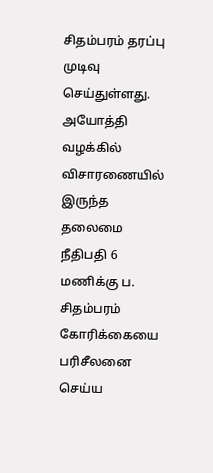சிதம்பரம் தரப்பு முடிவு செய்துள்ளது. அயோத்தி வழக்கில் விசாரணையில் இருந்த தலைமை நீதிபதி 6 மணிக்கு ப. சிதம்பரம் கோரிக்கையை பரிசீலனை செய்ய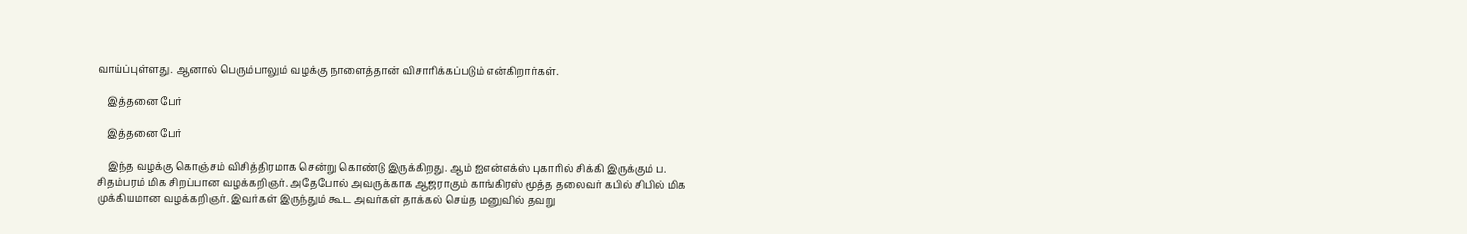வாய்ப்புள்ளது. ஆனால் பெரும்பாலும் வழக்கு நாளைத்தான் விசாரிக்கப்படும் என்கிறார்கள்.

    இத்தனை பேர்

    இத்தனை பேர்

    இந்த வழக்கு கொஞ்சம் விசித்திரமாக சென்று கொண்டு இருக்கிறது. ஆம் ஐஎன்எக்ஸ் புகாரில் சிக்கி இருக்கும் ப. சிதம்பரம் மிக சிறப்பான வழக்கறிஞர். அதேபோல் அவருக்காக ஆஜராகும் காங்கிரஸ் மூத்த தலைவர் கபில் சிபில் மிக முக்கியமான வழக்கறிஞர். இவர்கள் இருந்தும் கூட அவர்கள் தாக்கல் செய்த மனுவில் தவறு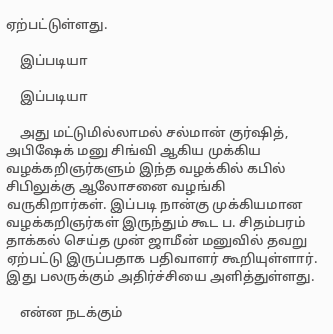ஏற்பட்டுள்ளது.

    இப்படியா

    இப்படியா

    அது மட்டுமில்லாமல் சல்மான் குர்ஷித், அபிஷேக் மனு சிங்வி ஆகிய முக்கிய வழக்கறிஞர்களும் இந்த வழக்கில் கபில் சிபிலுக்கு ஆலோசனை வழங்கி வருகிறார்கள். இப்படி நான்கு முக்கியமான வழக்கறிஞர்கள் இருந்தும் கூட ப. சிதம்பரம் தாக்கல் செய்த முன் ஜாமீன் மனுவில் தவறு ஏற்பட்டு இருப்பதாக பதிவாளர் கூறியுள்ளார். இது பலருக்கும் அதிர்ச்சியை அளித்துள்ளது.

    என்ன நடக்கும்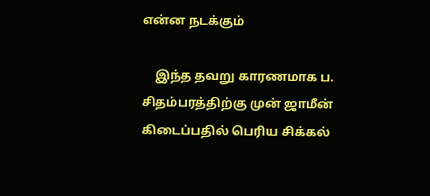என்ன நடக்கும்

    இந்த தவறு காரணமாக ப. சிதம்பரத்திற்கு முன் ஜாமீன் கிடைப்பதில் பெரிய சிக்கல்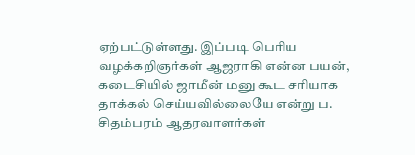ஏற்பட்டுள்ளது. இப்படி பெரிய வழக்கறிஞர்கள் ஆஜராகி என்ன பயன், கடைசியில் ஜாமீன் மனு கூட சரியாக தாக்கல் செய்யவில்லையே என்று ப. சிதம்பரம் ஆதரவாளர்கள்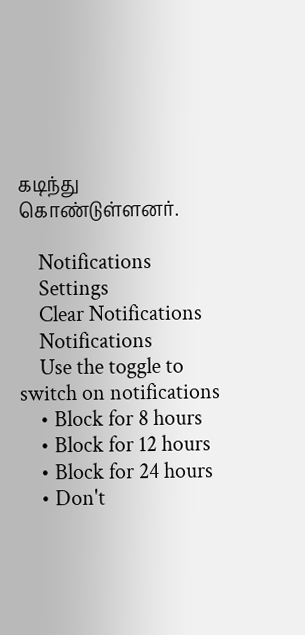கடிந்து கொண்டுள்ளனர்.

    Notifications
    Settings
    Clear Notifications
    Notifications
    Use the toggle to switch on notifications
    • Block for 8 hours
    • Block for 12 hours
    • Block for 24 hours
    • Don't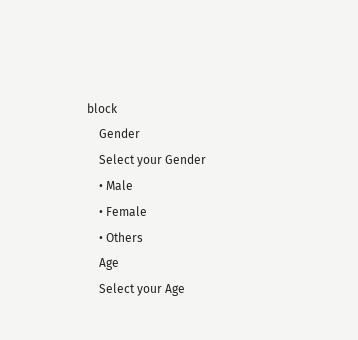block
    Gender
    Select your Gender
    • Male
    • Female
    • Others
    Age
    Select your Age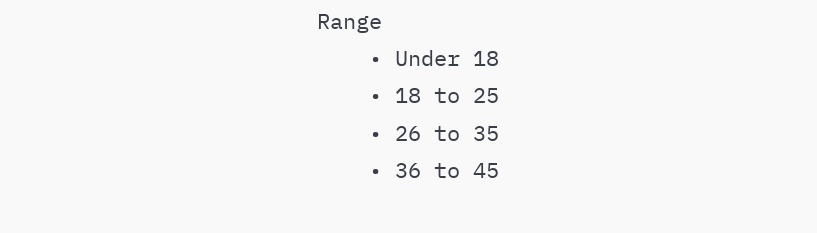Range
    • Under 18
    • 18 to 25
    • 26 to 35
    • 36 to 45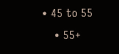• 45 to 55
    • 55+